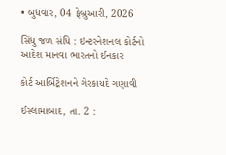• બુધવાર, 04 ફેબ્રુઆરી, 2026

સિંધુ જળ સંધિ : ઇન્ટરનેશનલ કોર્ટનો આદેશ માનવા ભારતનો ઈનકાર

કોર્ટ આર્બિટ્રેશનને ગેરકાયદે ગણાવી

ઈસ્લામાબાદ, તા. 2 :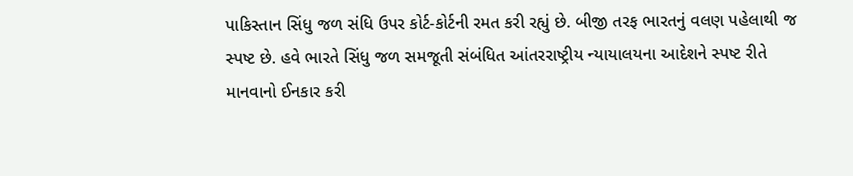પાકિસ્તાન સિંધુ જળ સંધિ ઉપર કોર્ટ-કોર્ટની રમત કરી રહ્યું છે. બીજી તરફ ભારતનું વલણ પહેલાથી જ સ્પષ્ટ છે. હવે ભારતે સિંધુ જળ સમજૂતી સંબંધિત આંતરરાષ્ટ્રીય ન્યાયાલયના આદેશને સ્પષ્ટ રીતે માનવાનો ઈનકાર કરી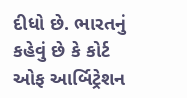દીધો છે. ભારતનું કહેવું છે કે કોર્ટ ઓફ આર્બિટ્રેશન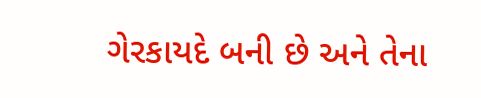ગેરકાયદે બની છે અને તેના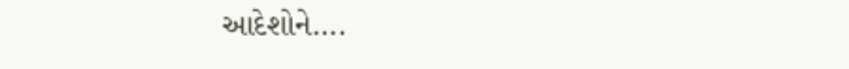આદેશોને….